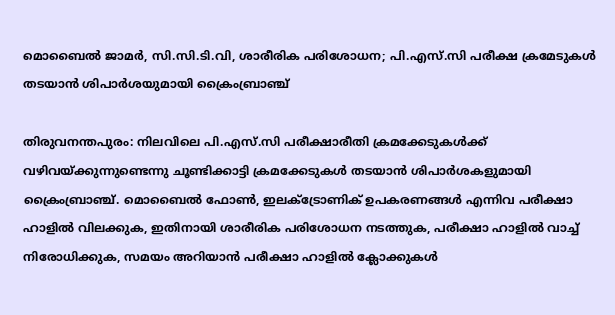മൊബൈല്‍ ജാമര്‍, സി.സി.ടി.വി, ശാരീരിക പരിശോധന; പി.എസ്.സി പരീക്ഷ ക്രമേടുകള്‍ തടയാന്‍ ശിപാര്‍ശയുമായി ക്രൈംബ്രാഞ്ച്

തിരുവനന്തപുരം: നിലവിലെ പി.എസ്.സി പരീക്ഷാരീതി ക്രമക്കേടുകള്‍ക്ക് വഴിവയ്ക്കുന്നുണ്ടെന്നു ചൂണ്ടിക്കാട്ടി ക്രമക്കേടുകള്‍ തടയാന്‍ ശിപാര്‍ശകളുമായി ക്രൈംബ്രാഞ്ച്. മൊബൈല്‍ ഫോണ്‍, ഇലക്ട്രോണിക് ഉപകരണങ്ങള്‍ എന്നിവ പരീക്ഷാ ഹാളില്‍ വിലക്കുക, ഇതിനായി ശാരീരിക പരിശോധന നടത്തുക, പരീക്ഷാ ഹാളില്‍ വാച്ച് നിരോധിക്കുക, സമയം അറിയാന്‍ പരീക്ഷാ ഹാളില്‍ ക്ലോക്കുകള്‍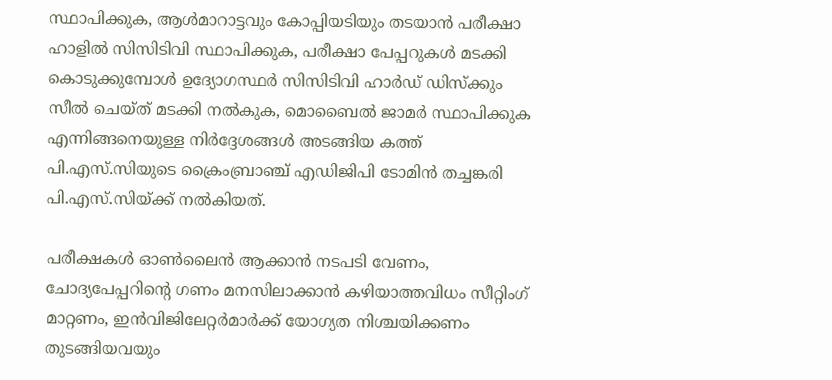സ്ഥാപിക്കുക, ആള്‍മാറാട്ടവും കോപ്പിയടിയും തടയാന്‍ പരീക്ഷാ ഹാളില്‍ സിസിടിവി സ്ഥാപിക്കുക, പരീക്ഷാ പേപ്പറുകള്‍ മടക്കി കൊടുക്കുമ്പോള്‍ ഉദ്യോഗസ്ഥര്‍ സിസിടിവി ഹാര്‍ഡ് ഡിസ്‌ക്കും സീല്‍ ചെയ്ത് മടക്കി നല്‍കുക, മൊബൈല്‍ ജാമര്‍ സ്ഥാപിക്കുക എന്നിങ്ങനെയുള്ള നിര്‍ദ്ദേശങ്ങള്‍ അടങ്ങിയ കത്ത് പി.എസ്.സിയുടെ ക്രൈംബ്രാഞ്ച് എഡിജിപി ടോമിന്‍ തച്ചങ്കരി പി.എസ്.സിയ്ക്ക് നല്‍കിയത്.

പരീക്ഷകള്‍ ഓണ്‍ലൈന്‍ ആക്കാന്‍ നടപടി വേണം, ചോദ്യപേപ്പറിന്റെ ഗണം മനസിലാക്കാന്‍ കഴിയാത്തവിധം സീറ്റിംഗ് മാറ്റണം, ഇന്‍വിജിലേറ്റര്‍മാര്‍ക്ക് യോഗ്യത നിശ്ചയിക്കണം തുടങ്ങിയവയും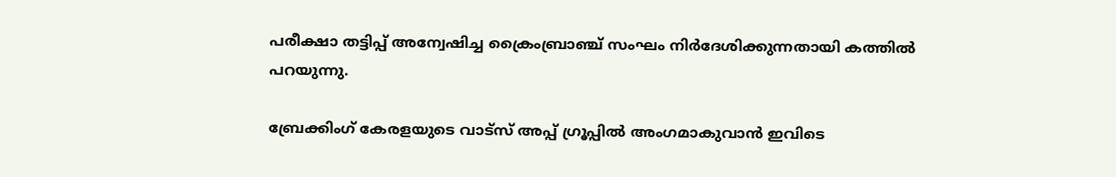പരീക്ഷാ തട്ടിപ്പ് അന്വേഷിച്ച ക്രൈംബ്രാഞ്ച് സംഘം നിര്‍ദേശിക്കുന്നതായി കത്തില്‍ പറയുന്നു.

ബ്രേക്കിംഗ് കേരളയുടെ വാട്സ് അപ്പ് ഗ്രൂപ്പിൽ അംഗമാകുവാൻ ഇവിടെ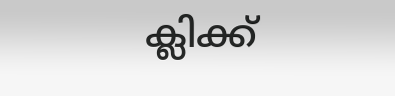ക്ലിക്ക്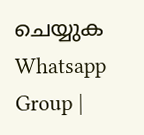ചെയ്യുക Whatsapp Group |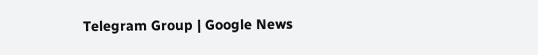Telegram Group | Google News